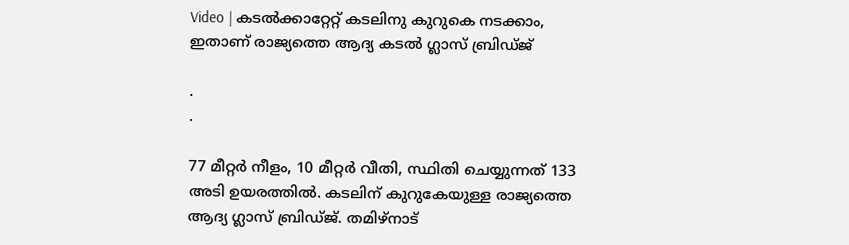Video | കടല്‍ക്കാറ്റേറ്റ് കടലിനു കുറുകെ നടക്കാം, ഇതാണ് രാജ്യത്തെ ആദ്യ കടല്‍ ഗ്ലാസ് ബ്രിഡ്ജ്

.
.

77 മീറ്റര്‍ നീളം, 10 മീറ്റര്‍ വീതി, സ്ഥിതി ചെയ്യുന്നത് 133 അടി ഉയരത്തില്‍. കടലിന് കുറുകേയുള്ള രാജ്യത്തെ ആദ്യ ഗ്ലാസ് ബ്രിഡ്ജ്. തമിഴ്‌നാട്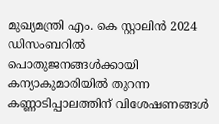മുഖ്യമന്ത്രി എം. കെ സ്റ്റാലിന്‍ 2024 ഡിസംബറില്‍ പൊതുജനങ്ങള്‍ക്കായി കന്യാകുമാരിയില്‍ തുറന്ന കണ്ണാടിപ്പാലത്തിന് വിശേഷണങ്ങള്‍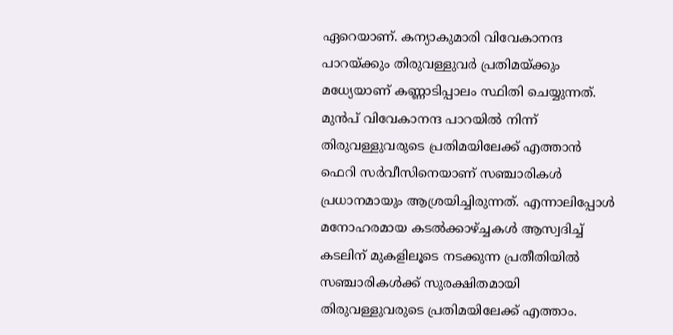ഏറെയാണ്. കന്യാകുമാരി വിവേകാനന്ദ പാറയ്ക്കും തിരുവള്ളുവര്‍ പ്രതിമയ്ക്കും മധ്യേയാണ് കണ്ണാടിപ്പാലം സ്ഥിതി ചെയ്യുന്നത്. മുന്‍പ് വിവേകാനന്ദ പാറയില്‍ നിന്ന് തിരുവള്ളുവരുടെ പ്രതിമയിലേക്ക് എത്താന്‍ ഫെറി സര്‍വീസിനെയാണ് സഞ്ചാരികള്‍ പ്രധാനമായും ആശ്രയിച്ചിരുന്നത്. എന്നാലിപ്പോള്‍ മനോഹരമായ കടല്‍ക്കാഴ്ച്ചകള്‍ ആസ്വദിച്ച് കടലിന് മുകളിലൂടെ നടക്കുന്ന പ്രതീതിയില്‍ സഞ്ചാരികള്‍ക്ക് സുരക്ഷിതമായി തിരുവള്ളുവരുടെ പ്രതിമയിലേക്ക് എത്താം.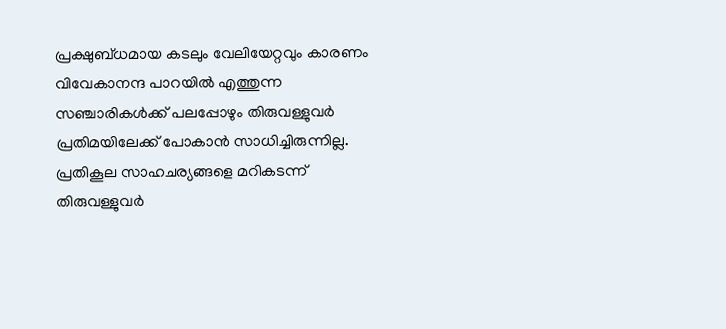പ്രക്ഷുബ്ധമായ കടലും വേലിയേറ്റവും കാരണം വിവേകാനന്ദ പാറയില്‍ എത്തുന്ന സഞ്ചാരികള്‍ക്ക് പലപ്പോഴും തിരുവള്ളുവര്‍ പ്രതിമയിലേക്ക് പോകാന്‍ സാധിച്ചിരുന്നില്ല. പ്രതികൂല സാഹചര്യങ്ങളെ മറികടന്ന് തിരുവള്ളുവര്‍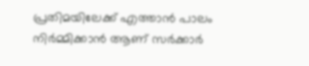പ്രതിമയിലേക്ക് എത്താന്‍ പാലം നിര്‍മ്മിക്കാന്‍ ആണ് സര്‍ക്കാര്‍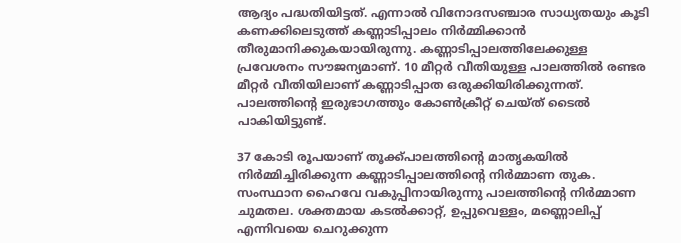ആദ്യം പദ്ധതിയിട്ടത്. എന്നാല്‍ വിനോദസഞ്ചാര സാധ്യതയും കൂടി കണക്കിലെടുത്ത് കണ്ണാടിപ്പാലം നിര്‍മ്മിക്കാന്‍ തീരുമാനിക്കുകയായിരുന്നു. കണ്ണാടിപ്പാലത്തിലേക്കുള്ള പ്രവേശനം സൗജന്യമാണ്. 10 മീറ്റര്‍ വീതിയുള്ള പാലത്തില്‍ രണ്ടര മീറ്റര്‍ വീതിയിലാണ് കണ്ണാടിപ്പാത ഒരുക്കിയിരിക്കുന്നത്. പാലത്തിന്റെ ഇരുഭാഗത്തും കോണ്‍ക്രീറ്റ് ചെയ്ത് ടൈല്‍ പാകിയിട്ടുണ്ട്.

37 കോടി രൂപയാണ് തൂക്ക്പാലത്തിന്റെ മാതൃകയില്‍ നിര്‍മ്മിച്ചിരിക്കുന്ന കണ്ണാടിപ്പാലത്തിന്റെ നിര്‍മ്മാണ തുക. സംസ്ഥാന ഹൈവേ വകുപ്പിനായിരുന്നു പാലത്തിന്റെ നിര്‍മ്മാണ ചുമതല. ശക്തമായ കടല്‍ക്കാറ്റ്, ഉപ്പുവെള്ളം, മണ്ണൊലിപ്പ് എന്നിവയെ ചെറുക്കുന്ന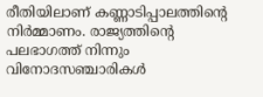രീതിയിലാണ് കണ്ണാടിപ്പാലത്തിന്റെ നിര്‍മ്മാണം. രാജ്യത്തിന്റെ പലഭാഗത്ത് നിന്നും വിനോദസഞ്ചാരികള്‍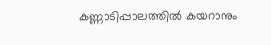കണ്ണാടിപ്പാലത്തില്‍ കയറാനും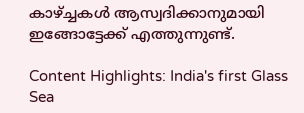കാഴ്ച്ചകള്‍ ആസ്വദിക്കാനുമായി ഇങ്ങോട്ടേക്ക് എത്തുന്നുണ്ട്.

Content Highlights: India's first Glass Sea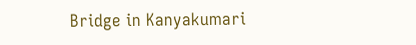Bridge in Kanyakumari